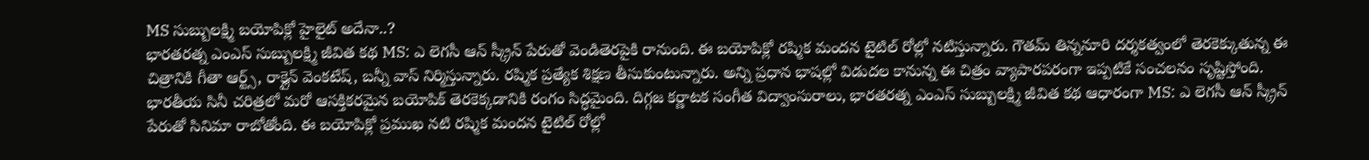MS సుబ్బులక్ష్మి బయోపిక్లో హైలైట్ అదేనా..?
భారతరత్న ఎంఎస్ సుబ్బులక్ష్మి జీవిత కథ MS: ఎ లెగసీ ఆన్ స్క్రీన్ పేరుతో వెండితెరపైకి రానుంది. ఈ బయోపిక్లో రష్మిక మందన టైటిల్ రోల్లో నటిస్తున్నారు. గౌతమ్ తిన్ననూరి దర్శకత్వంలో తెరకెక్కుతున్న ఈ చిత్రానికి గీతా ఆర్ట్స్, రాక్లైన్ వెంకటేష్, బన్నీ వాస్ నిర్మిస్తున్నారు. రష్మిక ప్రత్యేక శిక్షణ తీసుకుంటున్నారు. అన్ని ప్రధాన భాషల్లో విడుదల కానున్న ఈ చిత్రం వ్యాపారపరంగా ఇప్పటికే సంచలనం సృష్టిస్తోంది.
భారతీయ సినీ చరిత్రలో మరో ఆసక్తికరమైన బయోపిక్ తెరకెక్కడానికి రంగం సిద్ధమైంది. దిగ్గజ కర్ణాటక సంగీత విద్వాంసురాలు, భారతరత్న ఎంఎస్ సుబ్బులక్ష్మి జీవిత కథ ఆధారంగా MS: ఎ లెగసీ ఆన్ స్క్రీన్ పేరుతో సినిమా రాబోతోంది. ఈ బయోపిక్లో ప్రముఖ నటి రష్మిక మందన టైటిల్ రోల్లో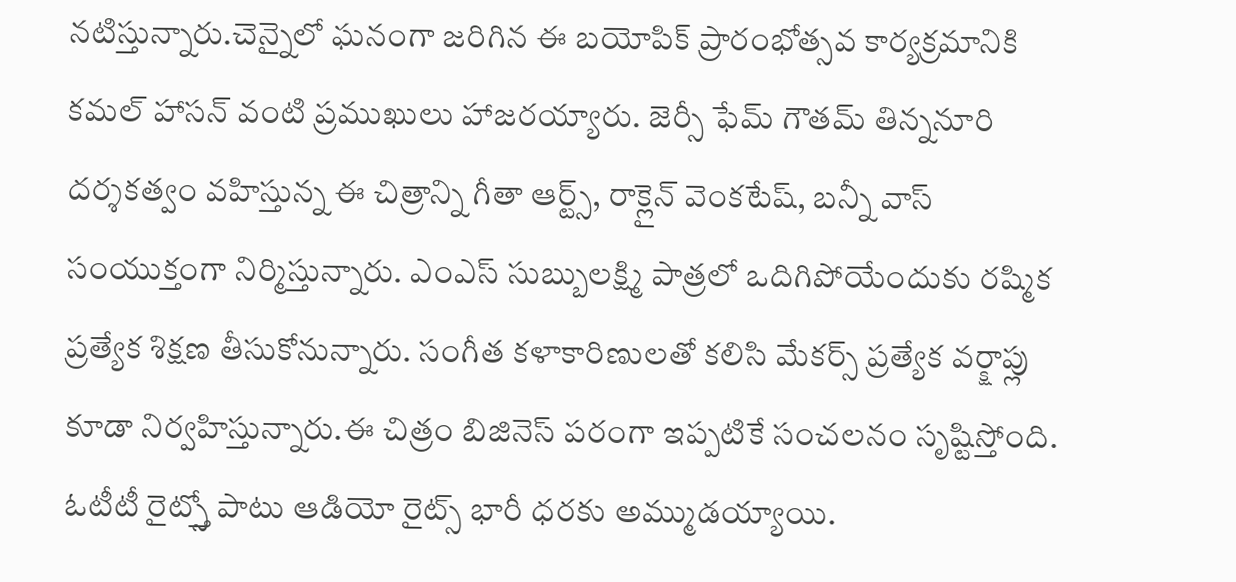నటిస్తున్నారు.చెన్నైలో ఘనంగా జరిగిన ఈ బయోపిక్ ప్రారంభోత్సవ కార్యక్రమానికి కమల్ హాసన్ వంటి ప్రముఖులు హాజరయ్యారు. జెర్సీ ఫేమ్ గౌతమ్ తిన్ననూరి దర్శకత్వం వహిస్తున్న ఈ చిత్రాన్ని గీతా ఆర్ట్స్, రాక్లైన్ వెంకటేష్, బన్నీ వాస్ సంయుక్తంగా నిర్మిస్తున్నారు. ఎంఎస్ సుబ్బులక్ష్మి పాత్రలో ఒదిగిపోయేందుకు రష్మిక ప్రత్యేక శిక్షణ తీసుకోనున్నారు. సంగీత కళాకారిణులతో కలిసి మేకర్స్ ప్రత్యేక వర్క్షాప్లు కూడా నిర్వహిస్తున్నారు.ఈ చిత్రం బిజినెస్ పరంగా ఇప్పటికే సంచలనం సృష్టిస్తోంది. ఓటీటీ రైట్స్తో పాటు ఆడియో రైట్స్ భారీ ధరకు అమ్ముడయ్యాయి.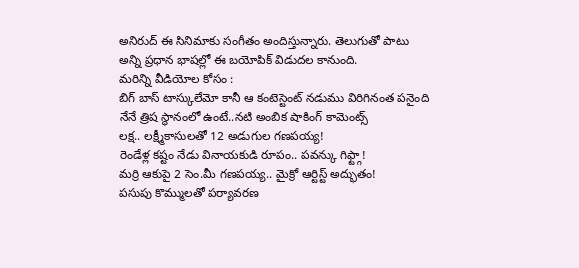అనిరుద్ ఈ సినిమాకు సంగీతం అందిస్తున్నారు. తెలుగుతో పాటు అన్ని ప్రధాన భాషల్లో ఈ బయోపిక్ విడుదల కానుంది.
మరిన్ని వీడియోల కోసం :
బిగ్ బాస్ టాస్కులేమో కానీ ఆ కంటెస్టెంట్ నడుము విరిగినంత పనైంది
నేనే త్రిష స్థానంలో ఉంటే..నటి అంబిక షాకింగ్ కామెంట్స్
లక్ష.. లక్ష్మీకాసులతో 12 అడుగుల గణపయ్య!
రెండేళ్ల కష్టం నేడు వినాయకుడి రూపం.. పవన్కు గిఫ్ట్గా!
మర్రి ఆకుపై 2 సెం.మీ గణపయ్య.. మైక్రో ఆర్టిస్ట్ అద్భుతం!
పసుపు కొమ్ములతో పర్యావరణ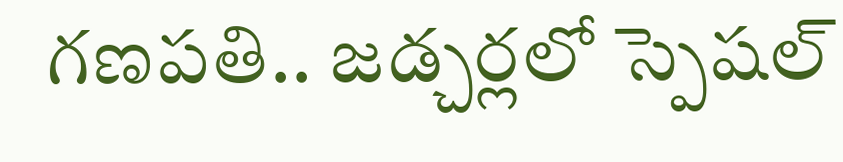గణపతి.. జడ్చర్లలో స్పెషల్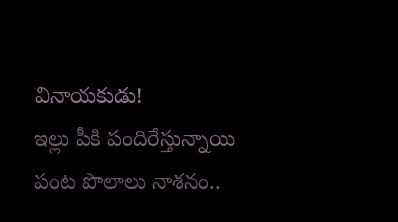వినాయకుడు!
ఇల్లు పీకి పందిరేస్తున్నాయి పంట పొలాలు నాశనం..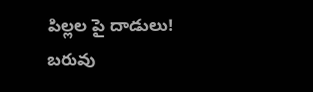పిల్లల పై దాడులు!
బరువు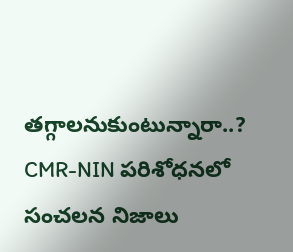తగ్గాలనుకుంటున్నారా..? CMR-NIN పరిశోధనలో సంచలన నిజాలు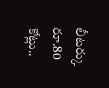లీటర్కు రూ.80 కోట్లు..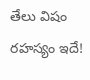తేలు విషం రహస్యం ఇదే!